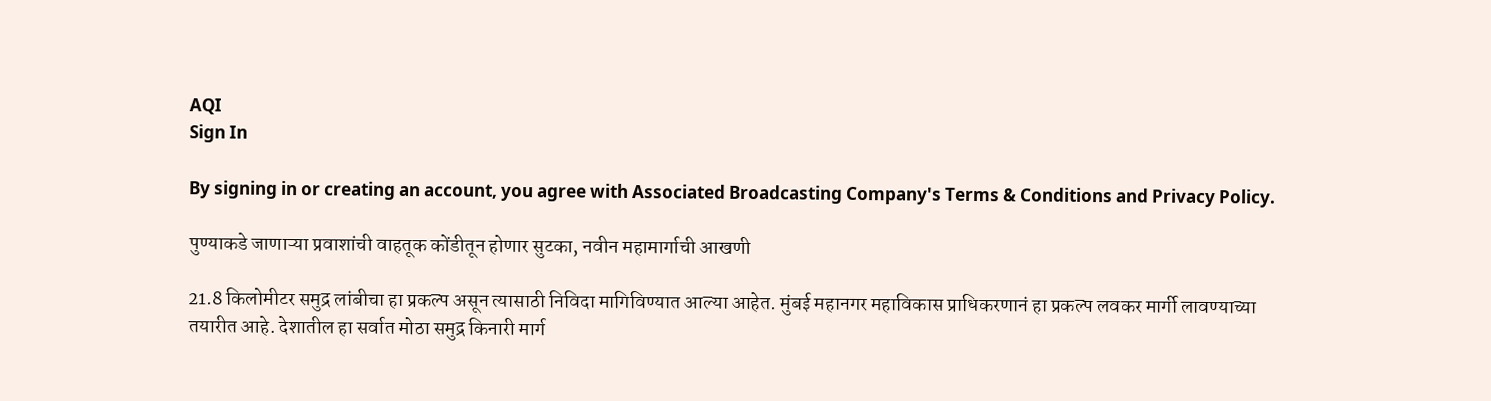AQI
Sign In

By signing in or creating an account, you agree with Associated Broadcasting Company's Terms & Conditions and Privacy Policy.

पुण्याकडे जाणाऱ्या प्रवाशांची वाहतूक कोंडीतून होणार सुटका, नवीन महामार्गाची आखणी

21.8 किलोमीटर समुद्र लांबीचा हा प्रकल्प असून त्यासाठी निविदा मागिविण्यात आल्या आहेत. मुंबई महानगर महाविकास प्राधिकरणानं हा प्रकल्प लवकर मार्गी लावण्याच्या तयारीत आहे. देशातील हा सर्वात मोठा समुद्र किनारी मार्ग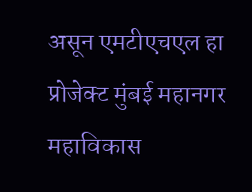असून एमटीएचएल हा प्रोजेक्ट मुंबई महानगर महाविकास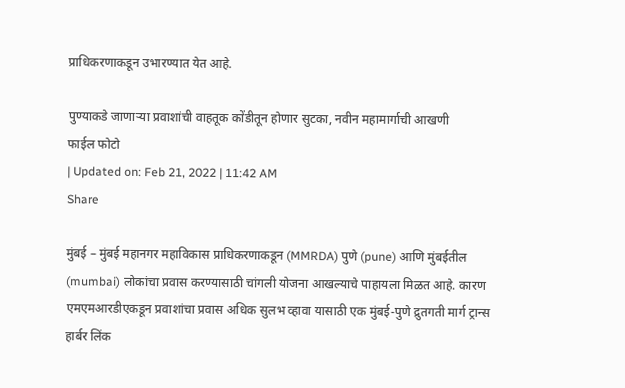प्राधिकरणाकडून उभारण्यात येत आहे.

पुण्याकडे जाणाऱ्या प्रवाशांची वाहतूक कोंडीतून होणार सुटका, नवीन महामार्गाची आखणी
फाईल फोटो
| Updated on: Feb 21, 2022 | 11:42 AM
Share

मुंबई – मुंबई महानगर महाविकास प्राधिकरणाकडून (MMRDA) पुणे (pune) आणि मुंबईतील (mumbai) लोकांचा प्रवास करण्यासाठी चांगली योजना आखल्याचे पाहायला मिळत आहे. कारण एमएमआरडीएकडून प्रवाशांचा प्रवास अधिक सुलभ व्हावा यासाठी एक मुंबई-पुणे द्रुतगती मार्ग ट्रान्स हार्बर लिंक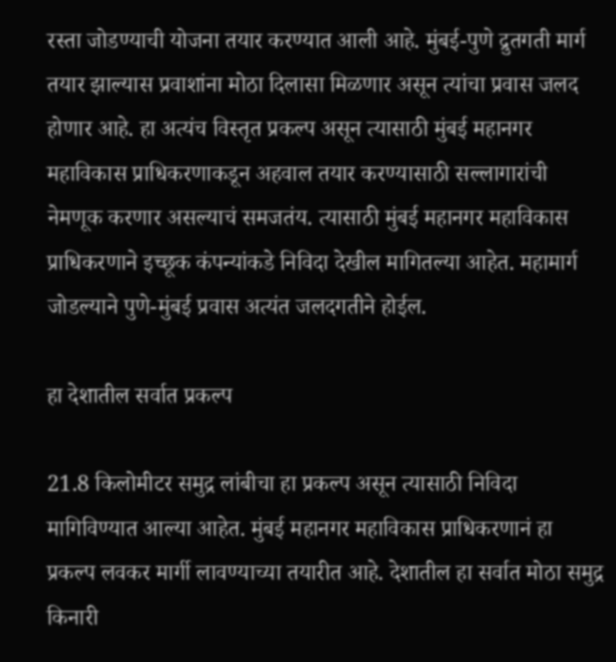रस्ता जोडण्याची योजना तयार करण्यात आली आहे. मुंबई-पुणे द्रुतगती मार्ग तयार झाल्यास प्रवाशांना मोठा दिलासा मिळणार असून त्यांचा प्रवास जलद होणार आहे. हा अत्यंच विस्तृत प्रकल्प असून त्यासाठी मुंबई महानगर महाविकास प्राधिकरणाकडून अहवाल तयार करण्यासाठी सल्लागारांची नेमणूक करणार असल्याचं समजतंय. त्यासाठी मुंबई महानगर महाविकास प्राधिकरणाने इच्छूक कंपन्यांकडे निविदा देखील मागितल्या आहेत. महामार्ग जोडल्याने पुणे-मुंबई प्रवास अत्यंत जलदगतीने होईल.

हा देशातील सर्वात प्रकल्प

21.8 किलोमीटर समुद्र लांबीचा हा प्रकल्प असून त्यासाठी निविदा मागिविण्यात आल्या आहेत. मुंबई महानगर महाविकास प्राधिकरणानं हा प्रकल्प लवकर मार्गी लावण्याच्या तयारीत आहे. देशातील हा सर्वात मोठा समुद्र किनारी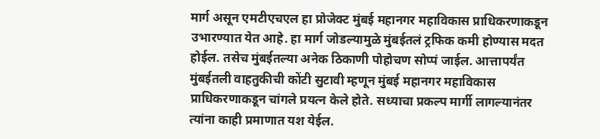मार्ग असून एमटीएचएल हा प्रोजेक्ट मुंबई महानगर महाविकास प्राधिकरणाकडून उभारण्यात येत आहे. हा मार्ग जोडल्यामुळे मुंबईतलं ट्रफिक कमी होण्यास मदत होईल. तसेच मुंबईतल्या अनेक ठिकाणी पोहोचण सोप्पं जाईल. आत्तापर्यंत मुंबईतली वाहतुकीची कोंटी सुटावी म्हणून मुंबई महानगर महाविकास प्राधिकरणाकडून चांगले प्रयत्न केले होते. सध्याचा प्रकल्प मार्गी लागल्यानंतर त्यांना काही प्रमाणात यश येईल.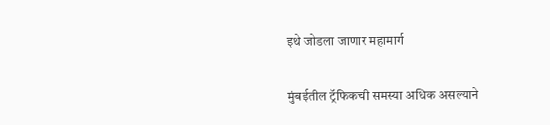इथे जोडला जाणार महामार्ग

मुंबईतील ट्रॅफिकची समस्या अधिक असल्याने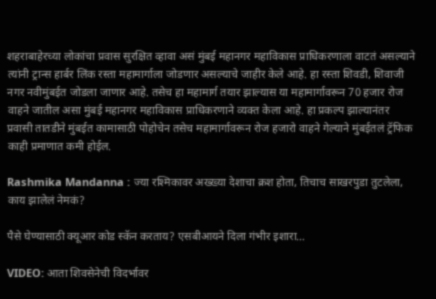शहराबाहेरच्या लोकांचा प्रवास सुरक्षित व्हावा असं मुंबई महानगर महाविकास प्राधिकरणाला वाटतं असल्याने त्यांनी ट्रान्स हार्बर लिंक रस्ता महामार्गाला जोडणार असल्याचे जाहीर केले आहे. हा रस्ता शिवडी, शिवाजी नगर नवीमुंबईत जोडला जाणार आहे. तसेच हा महामार्ग तयार झाल्यास या महामार्गावरून 70 हजार रोज वाहने जातील असा मुंबई महानगर महाविकास प्राधिकरणाने व्यक्त केला आहे. हा प्रकल्प झाल्यानंतर प्रवासी तातडीने मुंबईत कामासाठी पोहोचेन तसेच महामार्गावरून रोज हजारो वाहने गेल्याने मुंबईतलं ट्रॅफिक काही प्रमाणात कमी होईल.

Rashmika Mandanna : ज्या रश्मिकावर अख्ख्या देशाचा क्रश होता, तिचाच साखरपुडा तुटलेला, काय झालेलं नेमकं?

पैसे घेण्यासाठी क्यूआर कोड स्कॅन करताय? एसबीआयने दिला गंभीर इशारा…

VIDEO: आता शिवसेनेची विदर्भावर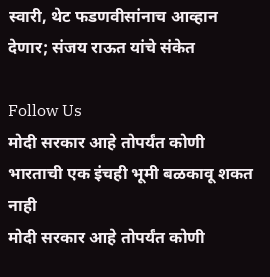स्वारी, थेट फडणवीसांनाच आव्हान देणार; संजय राऊत यांचे संकेत

Follow Us
मोदी सरकार आहे तोपर्यंत कोणी भारताची एक इंचही भूमी बळकावू शकत नाही
मोदी सरकार आहे तोपर्यंत कोणी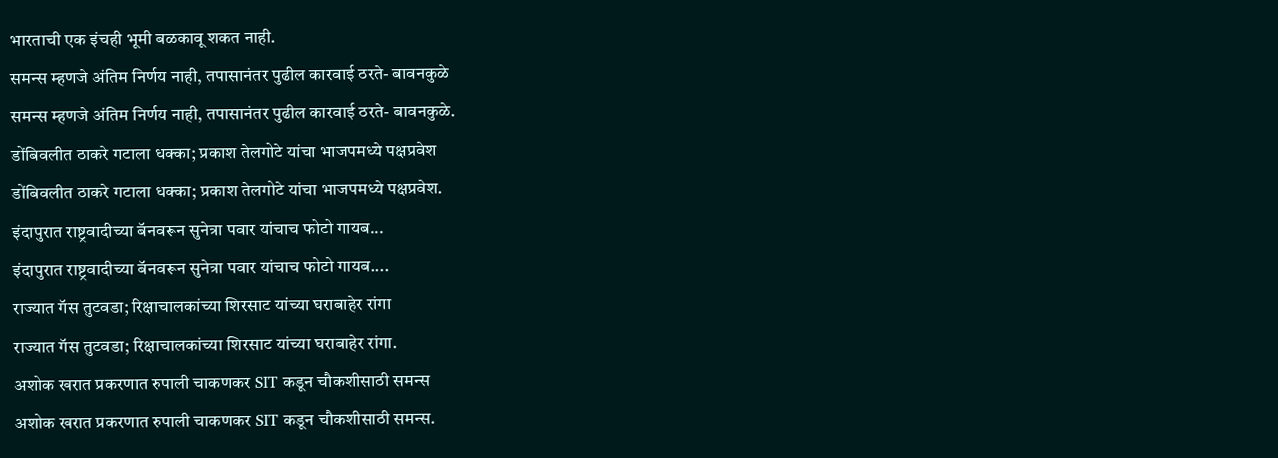भारताची एक इंचही भूमी बळकावू शकत नाही.
समन्स म्हणजे अंतिम निर्णय नाही, तपासानंतर पुढील कारवाई ठरते- बावनकुळे
समन्स म्हणजे अंतिम निर्णय नाही, तपासानंतर पुढील कारवाई ठरते- बावनकुळे.
डोंबिवलीत ठाकरे गटाला धक्का; प्रकाश तेलगोटे यांचा भाजपमध्ये पक्षप्रवेश
डोंबिवलीत ठाकरे गटाला धक्का; प्रकाश तेलगोटे यांचा भाजपमध्ये पक्षप्रवेश.
इंदापुरात राष्ट्रवादीच्या बॅनवरून सुनेत्रा पवार यांचाच फोटो गायब...
इंदापुरात राष्ट्रवादीच्या बॅनवरून सुनेत्रा पवार यांचाच फोटो गायब....
राज्यात गॅस तुटवडा; रिक्षाचालकांच्या शिरसाट यांच्या घराबाहेर रांगा
राज्यात गॅस तुटवडा; रिक्षाचालकांच्या शिरसाट यांच्या घराबाहेर रांगा.
अशोक खरात प्रकरणात रुपाली चाकणकर SIT कडून चौकशीसाठी समन्स
अशोक खरात प्रकरणात रुपाली चाकणकर SIT कडून चौकशीसाठी समन्स.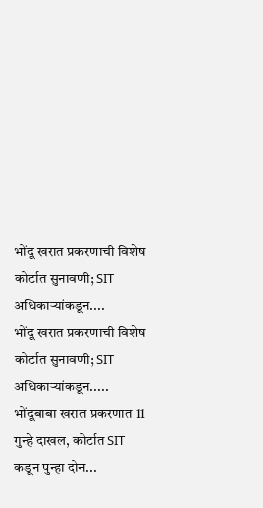भोंदू खरात प्रकरणाची विशेष कोर्टात सुनावणी; SIT अधिकाऱ्यांकडून....
भोंदू खरात प्रकरणाची विशेष कोर्टात सुनावणी; SIT अधिकाऱ्यांकडून.....
भोंदूबाबा खरात प्रकरणात 11 गुन्हे दाखल, कोर्टात SIT कडून पुन्हा दोन...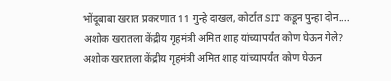भोंदूबाबा खरात प्रकरणात 11 गुन्हे दाखल, कोर्टात SIT कडून पुन्हा दोन....
अशोक खरातला केंद्रीय गृहमंत्री अमित शाह यांच्यापर्यंत कोण घेऊन गेले?
अशोक खरातला केंद्रीय गृहमंत्री अमित शाह यांच्यापर्यंत कोण घेऊन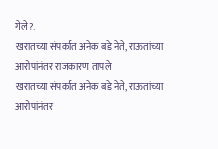गेले?.
खरातच्या संपर्कात अनेक बडे नेते, राऊतांच्या आरोपांनंतर राजकारण तापले
खरातच्या संपर्कात अनेक बडे नेते, राऊतांच्या आरोपांनंतर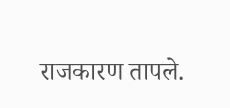राजकारण तापले.